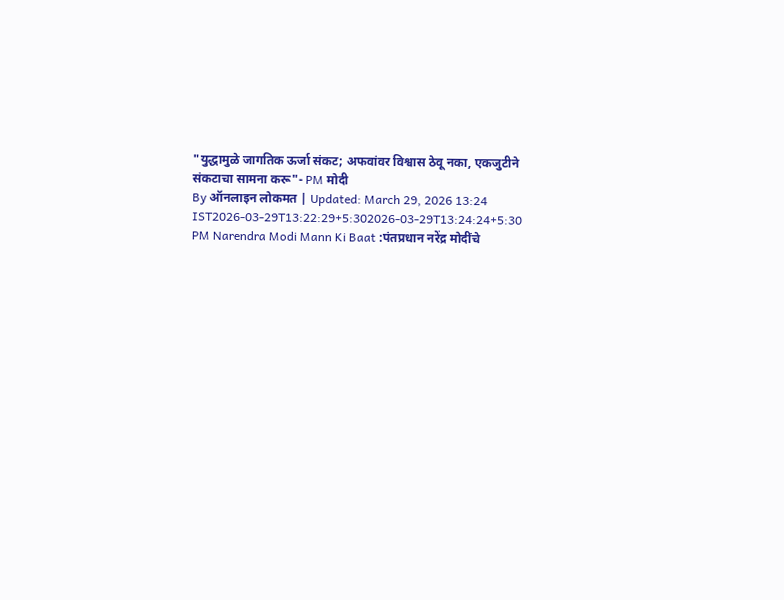"युद्धामुळे जागतिक ऊर्जा संकट; अफवांवर विश्वास ठेवू नका, एकजुटीने संकटाचा सामना करू"- PM मोदी
By ऑनलाइन लोकमत | Updated: March 29, 2026 13:24 IST2026-03-29T13:22:29+5:302026-03-29T13:24:24+5:30
PM Narendra Modi Mann Ki Baat :पंतप्रधान नरेंद्र मोदींचे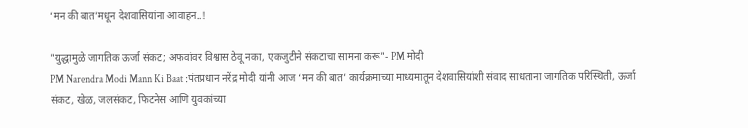‘मन की बात’मधून देशवासियांना आवाहन..!

"युद्धामुळे जागतिक ऊर्जा संकट; अफवांवर विश्वास ठेवू नका, एकजुटीने संकटाचा सामना करू"- PM मोदी
PM Narendra Modi Mann Ki Baat :पंतप्रधान नरेंद्र मोदी यांनी आज ‘मन की बात’ कार्यक्रमाच्या माध्यमातून देशवासियांशी संवाद साधताना जागतिक परिस्थिती, ऊर्जा संकट, खेळ, जलसंकट, फिटनेस आणि युवकांच्या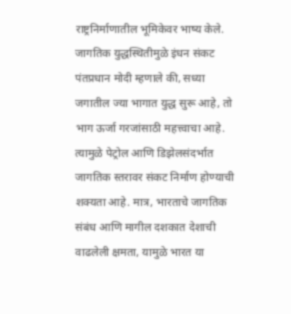राष्ट्रनिर्माणातील भूमिकेवर भाष्य केले.
जागतिक युद्धस्थितीमुळे इंधन संकट
पंतप्रधान मोदी म्हणाले की, सध्या जगातील ज्या भागात युद्ध सुरू आहे, तो भाग ऊर्जा गरजांसाठी महत्त्वाचा आहे. त्यामुळे पेट्रोल आणि डिझेलसंदर्भात जागतिक स्तरावर संकट निर्माण होण्याची शक्यता आहे. मात्र, भारताचे जागतिक संबंध आणि मागील दशकात देशाची वाढलेली क्षमता, यामुळे भारत या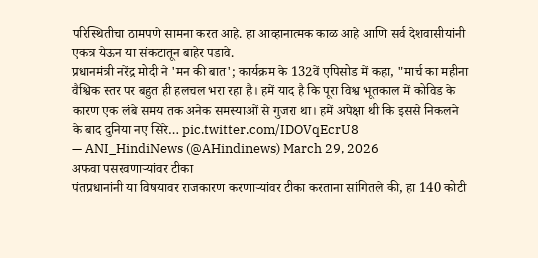परिस्थितीचा ठामपणे सामना करत आहे. हा आव्हानात्मक काळ आहे आणि सर्व देशवासीयांनी एकत्र येऊन या संकटातून बाहेर पडावे.
प्रधानमंत्री नरेंद्र मोदी ने 'मन की बात'; कार्यक्रम के 132वें एपिसोड में कहा, "मार्च का महीना वैश्विक स्तर पर बहुत ही हलचल भरा रहा है। हमें याद है कि पूरा विश्व भूतकाल में कोविड के कारण एक लंबे समय तक अनेक समस्याओं से गुजरा था। हमें अपेक्षा थी कि इससे निकलने के बाद दुनिया नए सिरे… pic.twitter.com/IDOVqEcrU8
— ANI_HindiNews (@AHindinews) March 29, 2026
अफवा पसरवणाऱ्यांवर टीका
पंतप्रधानांनी या विषयावर राजकारण करणाऱ्यांवर टीका करताना सांगितले की, हा 140 कोटी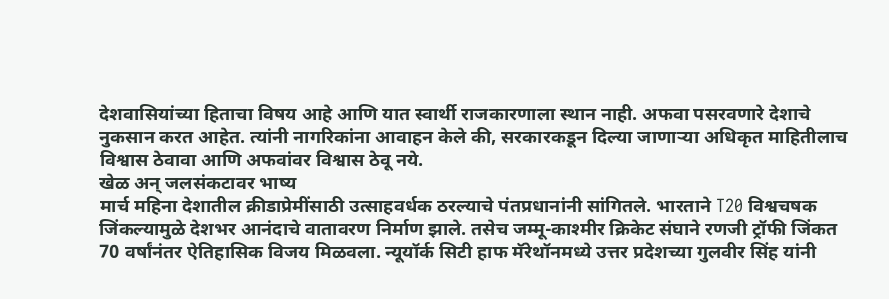देशवासियांच्या हिताचा विषय आहे आणि यात स्वार्थी राजकारणाला स्थान नाही. अफवा पसरवणारे देशाचे नुकसान करत आहेत. त्यांनी नागरिकांना आवाहन केले की, सरकारकडून दिल्या जाणाऱ्या अधिकृत माहितीलाच विश्वास ठेवावा आणि अफवांवर विश्वास ठेवू नये.
खेळ अन् जलसंकटावर भाष्य
मार्च महिना देशातील क्रीडाप्रेमींसाठी उत्साहवर्धक ठरल्याचे पंतप्रधानांनी सांगितले. भारताने T20 विश्वचषक जिंकल्यामुळे देशभर आनंदाचे वातावरण निर्माण झाले. तसेच जम्मू-काश्मीर क्रिकेट संघाने रणजी ट्रॉफी जिंकत 70 वर्षांनंतर ऐतिहासिक विजय मिळवला. न्यूयॉर्क सिटी हाफ मॅरेथॉनमध्ये उत्तर प्रदेशच्या गुलवीर सिंह यांनी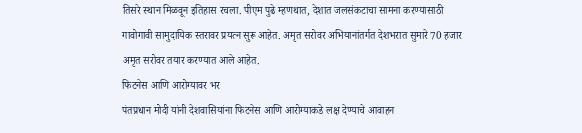तिसरे स्थान मिळवून इतिहास रचला. पीएम पुढे म्हणथात, देशात जलसंकटाचा सामना करण्यासाठी गावोगावी सामुदायिक स्तरावर प्रयत्न सुरू आहेत. अमृत सरोवर अभियानांतर्गत देशभरात सुमारे 70 हजार अमृत सरोवर तयार करण्यात आले आहेत.
फिटनेस आणि आरोग्यावर भर
पंतप्रधान मोदी यांनी देशवासियांना फिटनेस आणि आरोग्याकडे लक्ष देण्याचे आवाहन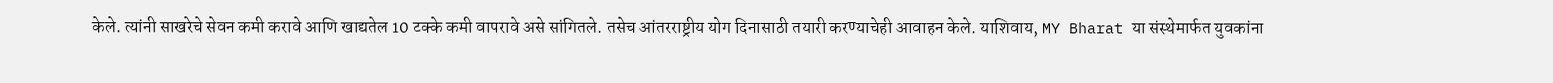केले. त्यांनी साखरेचे सेवन कमी करावे आणि खाद्यतेल 10 टक्के कमी वापरावे असे सांगितले. तसेच आंतरराष्ट्रीय योग दिनासाठी तयारी करण्याचेही आवाहन केले. याशिवाय, MY Bharat या संस्थेमार्फत युवकांना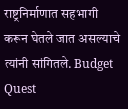राष्ट्रनिर्माणात सहभागी करून घेतले जात असल्याचे त्यांनी सांगितले. Budget Quest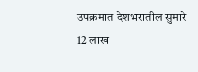उपक्रमात देशभरातील सुमारे 12 लाख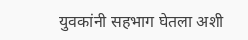युवकांनी सहभाग घेतला अशी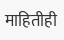माहितीही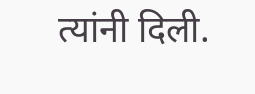त्यांनी दिली.